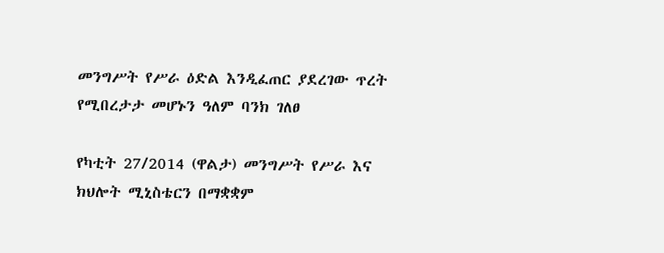መንግሥት የሥራ ዕድል እንዲፈጠር ያደረገው ጥረት የሚበረታታ መሆኑን ዓለም ባንክ ገለፀ

የካቲት 27/2014 (ዋልታ) መንግሥት የሥራ እና ክህሎት ሚኒስቴርን በማቋቋም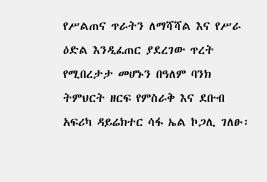የሥልጠና ጥራትን ለማሻሻል እና የሥራ ዕድል እንዲፈጠር ያደረገው ጥረት የሚበረታታ መሆኑን በዓለም ባንክ ትምህርት ዘርፍ የምስራቅ እና ደቡብ አፍሪካ ዳይሬክተር ሳፋ ኤል ኮጋሊ ገለፁ፡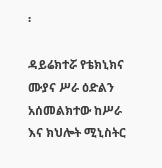፡

ዳይሬክተሯ የቴክኒክና ሙያና ሥራ ዕድልን አሰመልክተው ከሥራ እና ክህሎት ሚኒስትር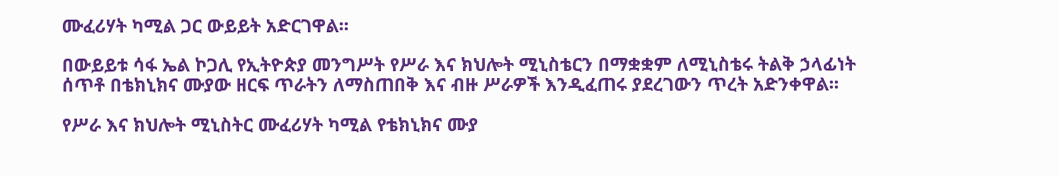ሙፈሪሃት ካሚል ጋር ውይይት አድርገዋል፡፡

በውይይቱ ሳፋ ኤል ኮጋሊ የኢትዮጵያ መንግሥት የሥራ እና ክህሎት ሚኒስቴርን በማቋቋም ለሚኒስቴሩ ትልቅ ኃላፊነት ሰጥቶ በቴክኒክና ሙያው ዘርፍ ጥራትን ለማስጠበቅ እና ብዙ ሥራዎች እንዲፈጠሩ ያደረገውን ጥረት አድንቀዋል፡፡

የሥራ እና ክህሎት ሚኒስትር ሙፈሪሃት ካሚል የቴክኒክና ሙያ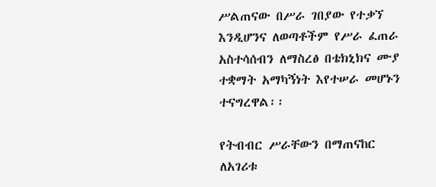ሥልጠናው በሥራ ገበያው የተቃኘ እንዲሆንና ለወጣቶችም የሥራ ፈጠራ አስተሳሰብን ለማስረፅ በቴክኒክና ሙያ ተቋማት አማካኝነት እየተሠራ መሆኑን ተናግረዋል፡፡

የትብብር ሥራቸውን በማጠናከር ለአገሪቱ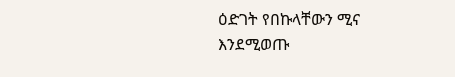ዕድገት የበኩላቸውን ሚና እንደሚወጡ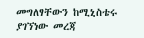መግለፃቸውን ከሚኒስቴሩ ያገኘነው መረጃ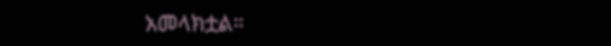አመላክቷል።